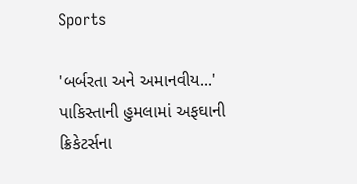Sports

'બર્બરતા અને અમાનવીય...' પાકિસ્તાની હુમલામાં અફઘાની ક્રિકેટર્સના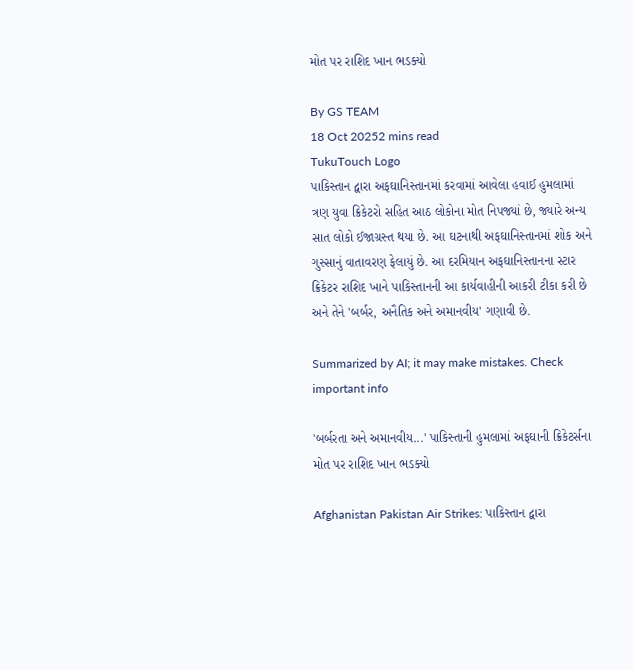મોત પર રાશિદ ખાન ભડક્યો

By GS TEAM
18 Oct 20252 mins read
TukuTouch Logo
પાકિસ્તાન દ્વારા અફઘાનિસ્તાનમાં કરવામાં આવેલા હવાઈ હુમલામાં ત્રણ યુવા ક્રિકેટરો સહિત આઠ લોકોના મોત નિપજ્યાં છે, જ્યારે અન્ય સાત લોકો ઈજાગ્રસ્ત થયા છે. આ ઘટનાથી અફઘાનિસ્તાનમાં શોક અને ગુસ્સાનું વાતાવરણ ફેલાયું છે. આ દરમિયાન અફઘાનિસ્તાનના સ્ટાર ક્રિકેટર રાશિદ ખાને પાકિસ્તાનની આ કાર્યવાહીની આકરી ટીકા કરી છે અને તેને 'બર્બર, અનૈતિક અને અમાનવીય' ગણાવી છે.

Summarized by AI; it may make mistakes. Check important info

'બર્બરતા અને અમાનવીય...' પાકિસ્તાની હુમલામાં અફઘાની ક્રિકેટર્સના મોત પર રાશિદ ખાન ભડક્યો

Afghanistan Pakistan Air Strikes: પાકિસ્તાન દ્વારા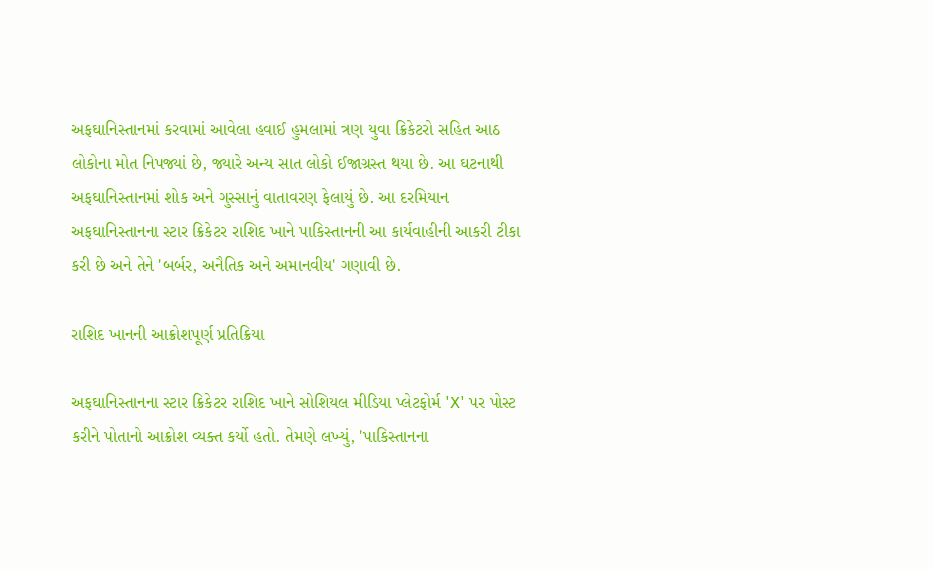અફઘાનિસ્તાનમાં કરવામાં આવેલા હવાઈ હુમલામાં ત્રણ યુવા ક્રિકેટરો સહિત આઠ લોકોના મોત નિપજ્યાં છે, જ્યારે અન્ય સાત લોકો ઈજાગ્રસ્ત થયા છે. આ ઘટનાથી અફઘાનિસ્તાનમાં શોક અને ગુસ્સાનું વાતાવરણ ફેલાયું છે. આ દરમિયાન અફઘાનિસ્તાનના સ્ટાર ક્રિકેટર રાશિદ ખાને પાકિસ્તાનની આ કાર્યવાહીની આકરી ટીકા કરી છે અને તેને 'બર્બર, અનૈતિક અને અમાનવીય' ગણાવી છે.

રાશિદ ખાનની આક્રોશપૂર્ણ પ્રતિક્રિયા

અફઘાનિસ્તાનના સ્ટાર ક્રિકેટર રાશિદ ખાને સોશિયલ મીડિયા પ્લેટફોર્મ 'X' પર પોસ્ટ કરીને પોતાનો આક્રોશ વ્યક્ત કર્યો હતો. તેમણે લખ્યું, 'પાકિસ્તાનના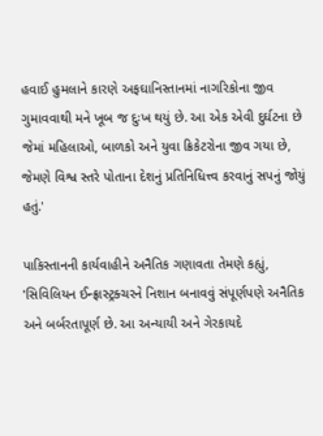હવાઈ હુમલાને કારણે અફઘાનિસ્તાનમાં નાગરિકોના જીવ ગુમાવવાથી મને ખૂબ જ દુઃખ થયું છે. આ એક એવી દુર્ઘટના છે જેમાં મહિલાઓ, બાળકો અને યુવા ક્રિકેટરોના જીવ ગયા છે, જેમણે વિશ્વ સ્તરે પોતાના દેશનું પ્રતિનિધિત્ત્વ કરવાનું સપનું જોયું હતું.'

પાકિસ્તાનની કાર્યવાહીને અનૈતિક ગણાવતા તેમણે કહ્યું, 'સિવિલિયન ઈન્ફ્રાસ્ટ્રક્ચરને નિશાન બનાવવું સંપૂર્ણપણે અનૈતિક અને બર્બરતાપૂર્ણ છે. આ અન્યાયી અને ગેરકાયદે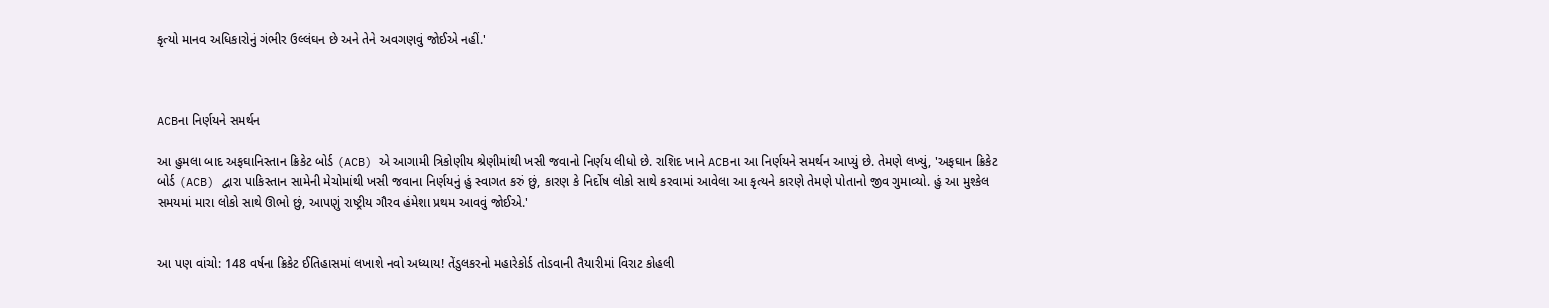કૃત્યો માનવ અધિકારોનું ગંભીર ઉલ્લંઘન છે અને તેને અવગણવું જોઈએ નહીં.'



ACBના નિર્ણયને સમર્થન

આ હુમલા બાદ અફઘાનિસ્તાન ક્રિકેટ બોર્ડ (ACB) એ આગામી ત્રિકોણીય શ્રેણીમાંથી ખસી જવાનો નિર્ણય લીધો છે. રાશિદ ખાને ACBના આ નિર્ણયને સમર્થન આપ્યું છે. તેમણે લખ્યું, 'અફઘાન ક્રિકેટ બોર્ડ (ACB) દ્વારા પાકિસ્તાન સામેની મેચોમાંથી ખસી જવાના નિર્ણયનું હું સ્વાગત કરું છું, કારણ કે નિર્દોષ લોકો સાથે કરવામાં આવેલા આ કૃત્યને કારણે તેમણે પોતાનો જીવ ગુમાવ્યો. હું આ મુશ્કેલ સમયમાં મારા લોકો સાથે ઊભો છું, આપણું રાષ્ટ્રીય ગૌરવ હંમેશા પ્રથમ આવવું જોઈએ.'


આ પણ વાંચો: 148 વર્ષના ક્રિકેટ ઈતિહાસમાં લખાશે નવો અધ્યાય! તેંડુલકરનો મહારેકોર્ડ તોડવાની તૈયારીમાં વિરાટ કોહલી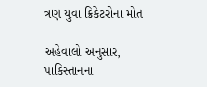ત્રણ યુવા ક્રિકેટરોના મોત

અહેવાલો અનુસાર, પાકિસ્તાનના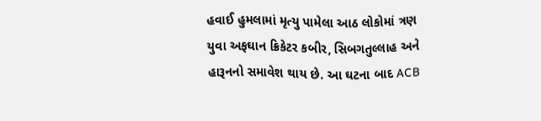હવાઈ હુમલામાં મૃત્યુ પામેલા આઠ લોકોમાં ત્રણ યુવા અફઘાન ક્રિકેટર કબીર, સિબગતુલ્લાહ અને હારૂનનો સમાવેશ થાય છે. આ ઘટના બાદ ACB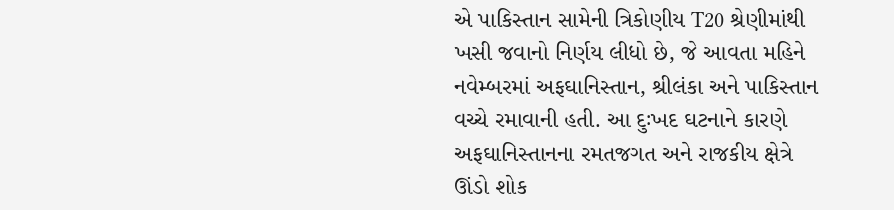એ પાકિસ્તાન સામેની ત્રિકોણીય T20 શ્રેણીમાંથી ખસી જવાનો નિર્ણય લીધો છે, જે આવતા મહિને નવેમ્બરમાં અફઘાનિસ્તાન, શ્રીલંકા અને પાકિસ્તાન વચ્ચે રમાવાની હતી. આ દુઃખદ ઘટનાને કારણે અફઘાનિસ્તાનના રમતજગત અને રાજકીય ક્ષેત્રે ઊંડો શોક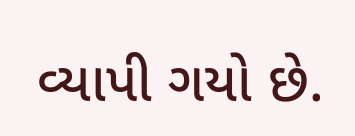વ્યાપી ગયો છે.